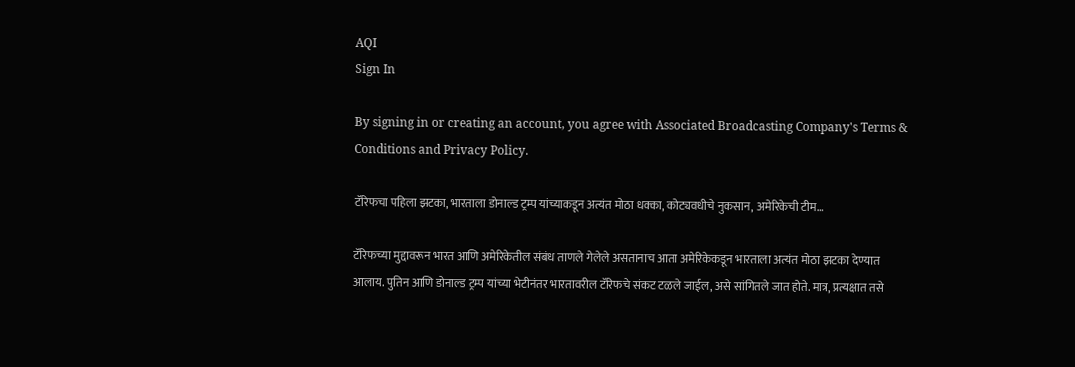AQI
Sign In

By signing in or creating an account, you agree with Associated Broadcasting Company's Terms & Conditions and Privacy Policy.

टॅरिफचा पहिला झटका, भारताला डोनाल्ड ट्रम्प यांच्याकडून अत्यंत मोठा धक्का, कोट्यवधीचे नुकसान, अमेरिकेची टीम…

टॅरिफच्या मुद्दावरून भारत आणि अमेरिकेतील संबंध ताणले गेलेले असतानाच आता अमेरिकेकडून भारताला अत्यंत मोठा झटका देण्यात आलाय. पुतिन आणि डोनाल्ड ट्रम्प यांच्या भेटीनंतर भारतावरील टॅरिफचे संकट टळले जाईल, असे सांगितले जात होते. मात्र, प्रत्यक्षात तसे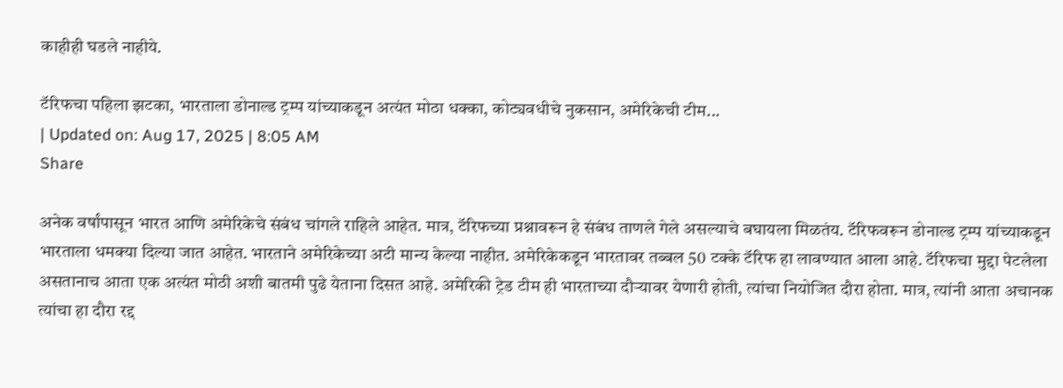काहीही घडले नाहीये.

टॅरिफचा पहिला झटका, भारताला डोनाल्ड ट्रम्प यांच्याकडून अत्यंत मोठा धक्का, कोट्यवधीचे नुकसान, अमेरिकेची टीम...
| Updated on: Aug 17, 2025 | 8:05 AM
Share

अनेक वर्षांपासून भारत आणि अमेरिकेचे संबंध चांगले राहिले आहेत. मात्र, टॅरिफच्या प्रश्नावरून हे संबंध ताणले गेले असल्याचे बघायला मिळतंय. टॅरिफवरून डोनाल्ड ट्रम्प यांच्याकडून भारताला धमक्या दिल्या जात आहेत. भारताने अमेरिकेच्या अटी मान्य केल्या नाहीत. अमेरिकेकडून भारतावर तब्बल 50 टक्के टॅरिफ हा लावण्यात आला आहे. टॅरिफचा मुद्दा पेटलेला असतानाच आता एक अत्यंत मोठी अशी बातमी पुढे येताना दिसत आहे. अमेरिकी ट्रेड टीम ही भारताच्या दौऱ्यावर येणारी होती, त्यांचा नियोजित दौरा होता. मात्र, त्यांनी आता अचानक त्यांचा हा दौरा रद्द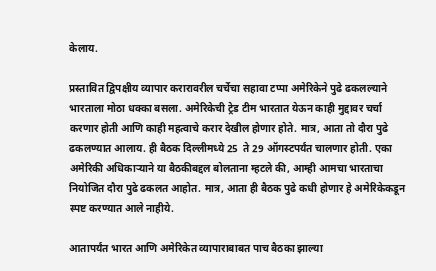केलाय.

प्रस्तावित द्विपक्षीय व्यापार करारावरील चर्चेचा सहावा टप्पा अमेरिकेने पुढे ढकलल्याने भारताला मोठा धक्का बसला. अमेरिकेची ट्रेड टीम भारतात येऊन काही मुद्दावर चर्चा करणार होती आणि काही महत्वाचे करार देखील होणार होते. मात्र, आता तो दौरा पुढे ढकलण्यात आलाय. ही बैठक दिल्लीमध्ये 25  ते 29 ऑगस्टपर्यंत चालणार होती. एका अमेरिकी अधिकाऱ्याने या बैठकीबद्दल बोलताना म्हटले की, आम्ही आमचा भारताचा नियोजित दौरा पुढे ढकलत आहोत. मात्र, आता ही बैठक पुढे कधी होणार हे अमेरिकेकडून स्पष्ट करण्यात आले नाहीये.

आतापर्यंत भारत आणि अमेरिकेत व्यापाराबाबत पाच बैठका झाल्या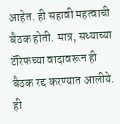आहेत. ही सहावी महत्वाची बैठक होती. मात्र, सध्याच्या टॅरिफच्या वादावरून ही बैठक रद्द करण्यात आलीये. ही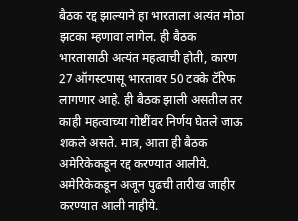बैठक रद्द झाल्याने हा भारताला अत्यंत मोठा झटका म्हणावा लागेल. ही बैठक भारतासाठी अत्यंत महत्वाची होती, कारण 27 ऑगस्टपासू भारतावर 50 टक्के टॅरिफ लागणार आहे. ही बैठक झाली असतील तर काही महत्वाच्या गोष्टींवर निर्णय घेतले जाऊ शकले असते. मात्र, आता ही बैठक अमेरिकेकडून रद्द करण्यात आलीये. अमेरिकेकडून अजून पुढची तारीख जाहीर करण्यात आली नाहीये.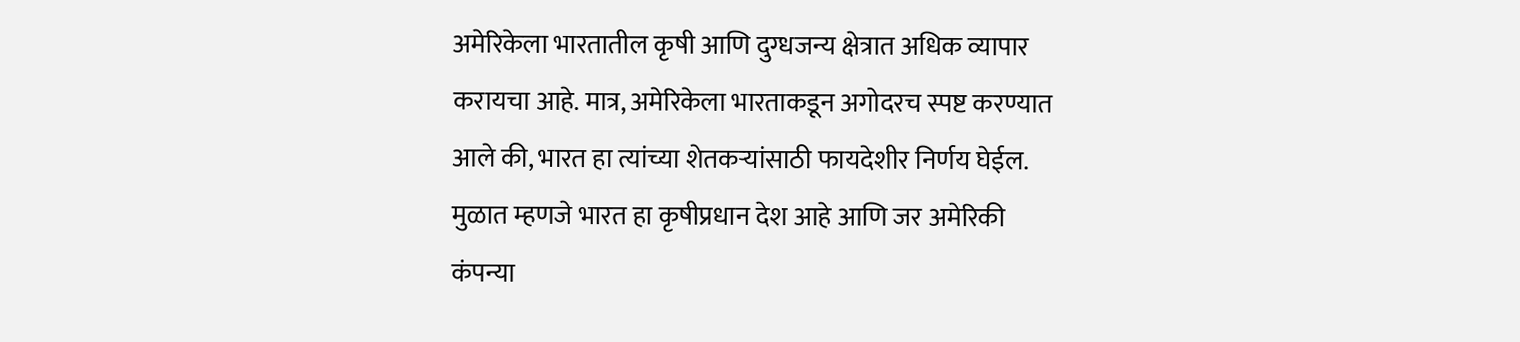अमेरिकेला भारतातील कृषी आणि दुग्धजन्य क्षेत्रात अधिक व्यापार करायचा आहे. मात्र, अमेरिकेला भारताकडून अगोदरच स्पष्ट करण्यात आले की, भारत हा त्यांच्या शेतकऱ्यांसाठी फायदेशीर निर्णय घेईल. मुळात म्हणजे भारत हा कृषीप्रधान देश आहे आणि जर अमेरिकी कंपन्या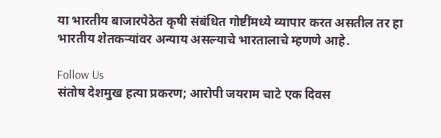या भारतीय बाजारपेठेत कृषी संबंधित गोष्टींमध्ये व्यापार करत असतील तर हा भारतीय शेतकऱ्यांवर अन्याय असल्याचे भारतालाचे म्हणणे आहे.

Follow Us
संतोष देशमुख हत्या प्रकरण; आरोपी जयराम चाटे एक दिवस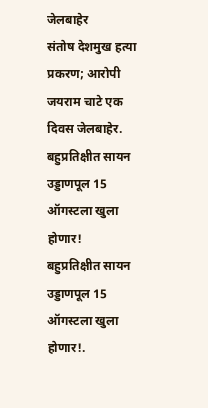जेलबाहेर
संतोष देशमुख हत्या प्रकरण; आरोपी जयराम चाटे एक दिवस जेलबाहेर.
बहुप्रतिक्षीत सायन उड्डाणपूल 15 ऑगस्टला खुला होणार!
बहुप्रतिक्षीत सायन उड्डाणपूल 15 ऑगस्टला खुला होणार!.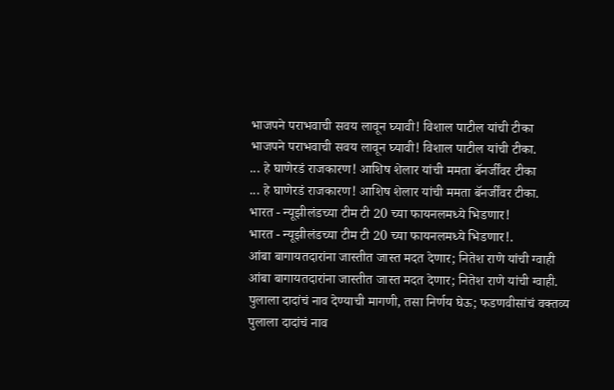भाजपने पराभवाची सवय लावून घ्यावी! विशाल पाटील यांची टीका
भाजपने पराभवाची सवय लावून घ्यावी! विशाल पाटील यांची टीका.
... हे घाणेरडं राजकारण! आशिष शेलार यांची ममता बॅनर्जींवर टीका
... हे घाणेरडं राजकारण! आशिष शेलार यांची ममता बॅनर्जींवर टीका.
भारत - न्यूझीलंडच्या टीम टी 20 च्या फायनलमध्ये भिडणार!
भारत - न्यूझीलंडच्या टीम टी 20 च्या फायनलमध्ये भिडणार!.
आंबा बागायतदारांना जास्तीत जास्त मदत देणार; नितेश राणे यांची ग्वाही
आंबा बागायतदारांना जास्तीत जास्त मदत देणार; नितेश राणे यांची ग्वाही.
पुलाला दादांचं नाव देण्याची मागणी, तसा निर्णय घेऊ; फडणवीसांचं वक्तव्य
पुलाला दादांचं नाव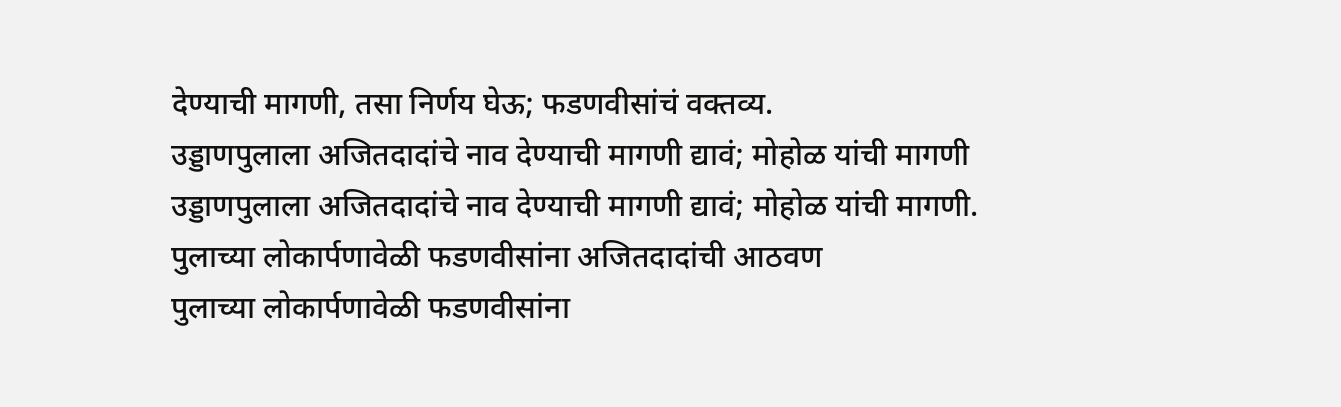देण्याची मागणी, तसा निर्णय घेऊ; फडणवीसांचं वक्तव्य.
उड्डाणपुलाला अजितदादांचे नाव देण्याची मागणी द्यावं; मोहोळ यांची मागणी
उड्डाणपुलाला अजितदादांचे नाव देण्याची मागणी द्यावं; मोहोळ यांची मागणी.
पुलाच्या लोकार्पणावेळी फडणवीसांना अजितदादांची आठवण
पुलाच्या लोकार्पणावेळी फडणवीसांना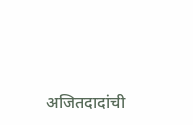अजितदादांची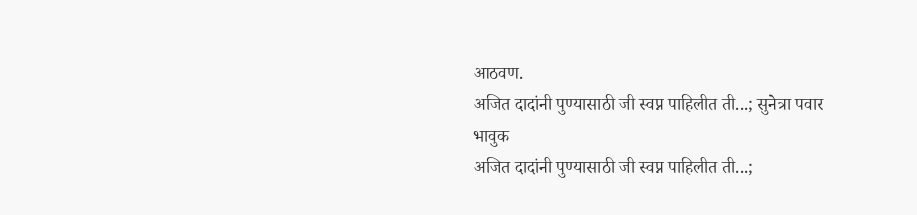आठवण.
अजित दादांनी पुण्यासाठी जी स्वप्न पाहिलीत ती...; सुनेत्रा पवार भावुक
अजित दादांनी पुण्यासाठी जी स्वप्न पाहिलीत ती...;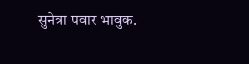सुनेत्रा पवार भावुक.